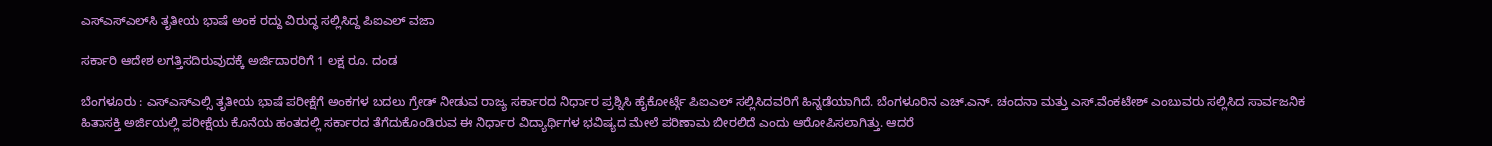ಎಸ್‌ಎಸ್‌ಎಲ್‌ಸಿ ತೃತೀಯ ಭಾಷೆ ಅಂಕ ರದ್ದು ವಿರುದ್ಧ ಸಲ್ಲಿಸಿದ್ದ ಪಿಐಎಲ್‌ ವಜಾ

ಸರ್ಕಾರಿ ಆದೇಶ ಲಗತ್ತಿಸದಿರುವುದಕ್ಕೆ ಅರ್ಜಿದಾರರಿಗೆ 1 ಲಕ್ಷ ರೂ. ದಂಡ

ಬೆಂಗಳೂರು : ಎಸ್ಎಸ್ಎಲ್ಸಿ ತೃತೀಯ ಭಾಷೆ ಪರೀಕ್ಷೆಗೆ ಅಂಕಗಳ ಬದಲು ಗ್ರೇಡ್ ನೀಡುವ ರಾಜ್ಯ ಸರ್ಕಾರದ ನಿರ್ಧಾರ ಪ್ರಶ್ನಿಸಿ ಹೈಕೋರ್ಟ್ಗೆ ಪಿಐಎಲ್‌ ಸಲ್ಲಿಸಿದವರಿಗೆ ಹಿನ್ನಡೆಯಾಗಿದೆ. ಬೆಂಗಳೂರಿನ ಎಚ್.ಎನ್. ಚಂದನಾ ಮತ್ತು ಎಸ್.ವೆಂಕಟೇಶ್ ಎಂಬುವರು ಸಲ್ಲಿಸಿದ ಸಾರ್ವಜನಿಕ ಹಿತಾಸಕ್ತಿ ಅರ್ಜಿಯಲ್ಲಿ ಪರೀಕ್ಷೆಯ ಕೊನೆಯ ಹಂತದಲ್ಲಿ ಸರ್ಕಾರದ ತೆಗೆದುಕೊಂಡಿರುವ ಈ ನಿರ್ಧಾರ ವಿದ್ಯಾರ್ಥಿಗಳ ಭವಿಷ್ಯದ ಮೇಲೆ ಪರಿಣಾಮ ಬೀರಲಿದೆ ಎಂದು ಆರೋಪಿಸಲಾಗಿತ್ತು. ಆದರೆ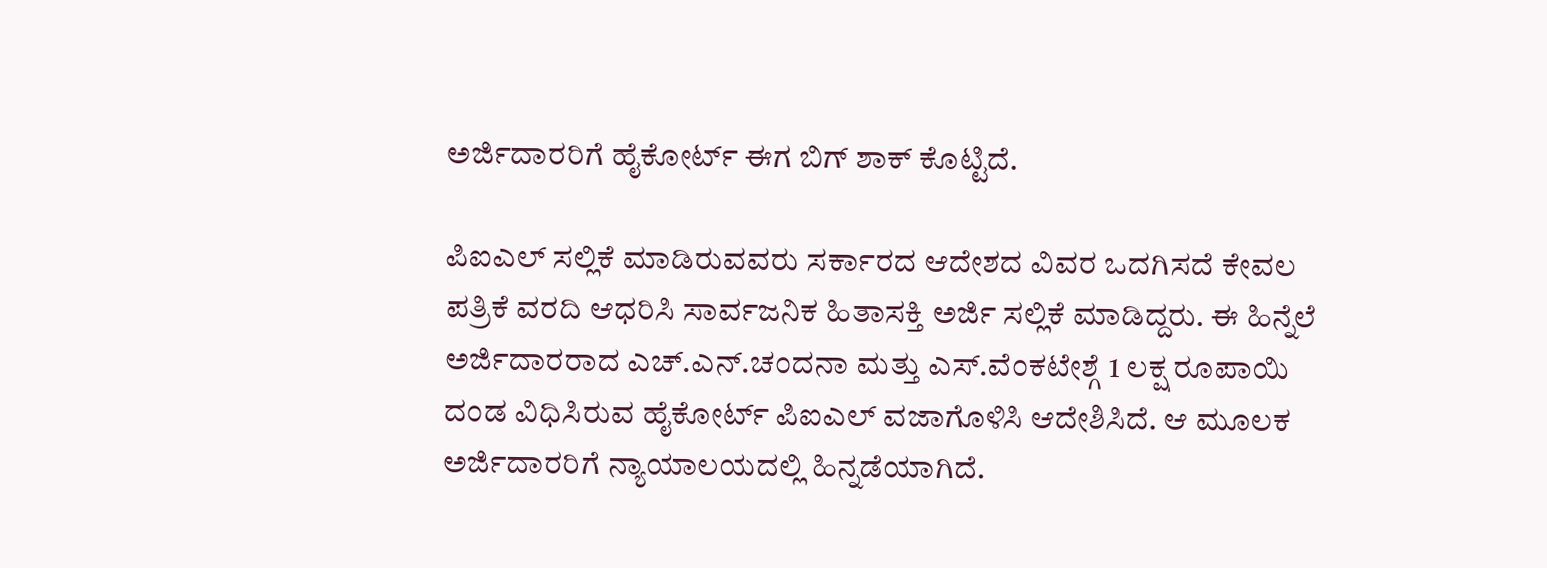ಅರ್ಜಿದಾರರಿಗೆ ಹೈಕೋರ್ಟ್ ಈಗ ಬಿಗ್ ಶಾಕ್ ಕೊಟ್ಟಿದೆ.

ಪಿಐಎಲ್ ಸಲ್ಲಿಕೆ ಮಾಡಿರುವವರು ಸರ್ಕಾರದ ಆದೇಶದ ವಿವರ ಒದಗಿಸದೆ ಕೇವಲ ಪತ್ರಿಕೆ ವರದಿ ಆಧರಿಸಿ ಸಾರ್ವಜನಿಕ ಹಿತಾಸಕ್ತಿ ಅರ್ಜಿ ಸಲ್ಲಿಕೆ ಮಾಡಿದ್ದರು. ಈ ಹಿನ್ನೆಲೆ ಅರ್ಜಿದಾರರಾದ ಎಚ್.ಎನ್.ಚಂದನಾ ಮತ್ತು ಎಸ್.ವೆಂಕಟೇಶ್ಗೆ 1 ಲಕ್ಷ ರೂಪಾಯಿ ದಂಡ ವಿಧಿಸಿರುವ ಹೈಕೋರ್ಟ್ ಪಿಐಎಲ್ ವಜಾಗೊಳಿಸಿ ಆದೇಶಿಸಿದೆ. ಆ ಮೂಲಕ ಅರ್ಜಿದಾರರಿಗೆ ನ್ಯಾಯಾಲಯದಲ್ಲಿ ಹಿನ್ನಡೆಯಾಗಿದೆ.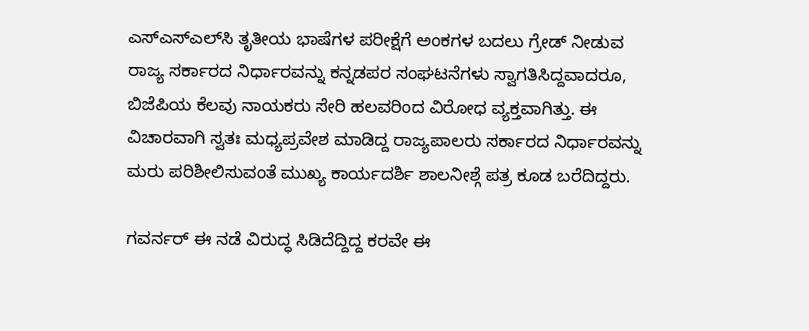ಎಸ್‌ಎಸ್‌ಎಲ್‌ಸಿ ತೃತೀಯ ಭಾಷೆಗಳ ಪರೀಕ್ಷೆಗೆ ಅಂಕಗಳ ಬದಲು ಗ್ರೇಡ್ ನೀಡುವ ರಾಜ್ಯ ಸರ್ಕಾರದ ನಿರ್ಧಾರವನ್ನು ಕನ್ನಡಪರ ಸಂಘಟನೆಗಳು ಸ್ವಾಗತಿಸಿದ್ದವಾದರೂ, ಬಿಜೆಪಿಯ ಕೆಲವು ನಾಯಕರು ಸೇರಿ ಹಲವರಿಂದ ವಿರೋಧ ವ್ಯಕ್ತವಾಗಿತ್ತು. ಈ ವಿಚಾರವಾಗಿ ಸ್ವತಃ ಮಧ್ಯಪ್ರವೇಶ ಮಾಡಿದ್ದ ರಾಜ್ಯಪಾಲರು ಸರ್ಕಾರದ ನಿರ್ಧಾರವನ್ನು ಮರು ಪರಿಶೀಲಿಸುವಂತೆ ಮುಖ್ಯ ಕಾರ್ಯದರ್ಶಿ ಶಾಲನೀಶ್ಗೆ ಪತ್ರ ಕೂಡ ಬರೆದಿದ್ದರು.

ಗವರ್ನರ್ ಈ ನಡೆ ವಿರುದ್ಧ ಸಿಡಿದೆದ್ದಿದ್ದ ಕರವೇ ಈ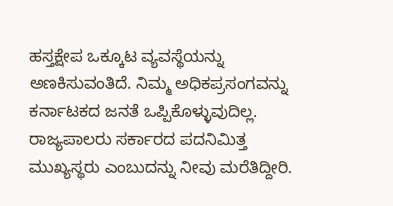ಹಸ್ತಕ್ಷೇಪ ಒಕ್ಕೂಟ ವ್ಯವಸ್ಥೆಯನ್ನು ಅಣಕಿಸುವಂತಿದೆ. ನಿಮ್ಮ ಅಧಿಕಪ್ರಸಂಗವನ್ನು ಕರ್ನಾಟಕದ ಜನತೆ ಒಪ್ಪಿಕೊಳ್ಳುವುದಿಲ್ಲ. ರಾಜ್ಯಪಾಲರು ಸರ್ಕಾರದ ಪದನಿಮಿತ್ತ ಮುಖ್ಯಸ್ಥರು ಎಂಬುದನ್ನು ನೀವು ಮರೆತಿದ್ದೀರಿ.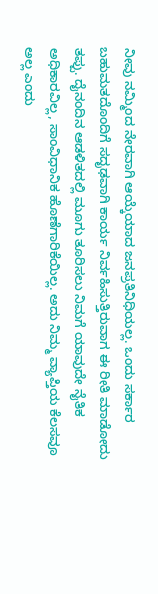ನೀವು ನಮ್ಮಿಂದ ನೇರವಾಗಿ ಆಯ್ಕೆಯಾದ ಜನಪ್ರತಿನಿಧಿಯಲ್ಲ. ಒಂದು ಸರ್ಕಾರ ಬಹುಮತದೊಂದಿಗೆ ಸದೃಢವಾಗಿ ಕಾರ್ಯ ನಿರ್ವಹಿಸುತ್ತಿರುವಾಗ ಈ ರೀತಿ ಮಾಡೋದು ತಪ್ಪು. ದೈನಂದಿನ ಆಡಳಿತದಲ್ಲಿ ಮೂಗು ತೂರಿಸಲು ನಿಮಗೆ ಯಾವುದೇ ನೈತಿಕ ಅಧಿಕಾರವಿಲ್ಲ, ಸಾಂವಿಧಾನಿಕ ಹೊಣೆಗಾರಿಕೆಯಿಲ್ಲ. ಅದು ನಿಮ್ಮ ವ್ಯಾಪ್ತಿಯ ಕೆಲಸವೂ ಅಲ್ಲ ಎಂದು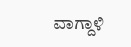ವಾಗ್ದಾಳಿ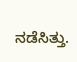ನಡೆಸಿತ್ತು.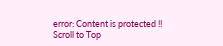error: Content is protected !!
Scroll to Top